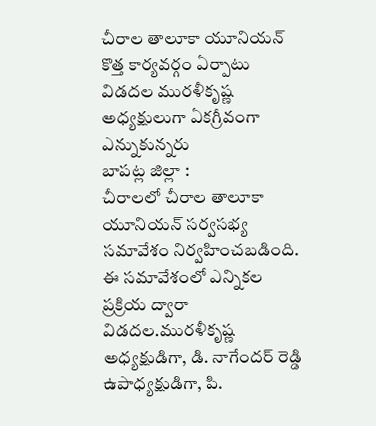చీరాల తాలూకా యూనియన్ కొత్త కార్యవర్గం ఏర్పాటు
విడదల మురళీకృష్ణ అధ్యక్షులుగా ఏకగ్రీవంగా ఎన్నుకున్నరు
బాపట్ల జిల్లా :
చీరాలలో చీరాల తాలూకా యూనియన్ సర్వసభ్య సమావేశం నిర్వహించబడింది.
ఈ సమావేశంలో ఎన్నికల ప్రక్రియ ద్వారా విడదల.మురళీకృష్ణ అధ్యక్షుడిగా, డి. నాగేందర్ రెడ్డి ఉపాధ్యక్షుడిగా, పి.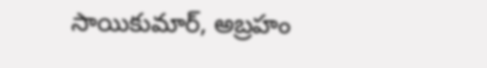సాయికుమార్, అబ్రహం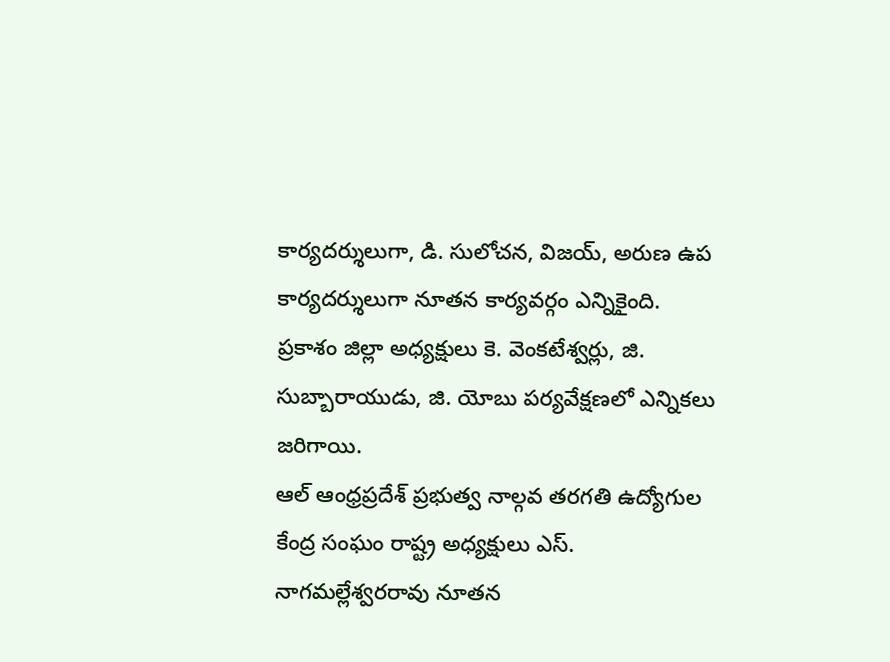కార్యదర్శులుగా, డి. సులోచన, విజయ్, అరుణ ఉప కార్యదర్శులుగా నూతన కార్యవర్గం ఎన్నికైంది.
ప్రకాశం జిల్లా అధ్యక్షులు కె. వెంకటేశ్వర్లు, జి. సుబ్బారాయుడు, జి. యోబు పర్యవేక్షణలో ఎన్నికలు జరిగాయి.
ఆల్ ఆంధ్రప్రదేశ్ ప్రభుత్వ నాల్గవ తరగతి ఉద్యోగుల కేంద్ర సంఘం రాష్ట్ర అధ్యక్షులు ఎస్. నాగమల్లేశ్వరరావు నూతన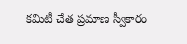కమిటీ చేత ప్రమాణ స్వీకారం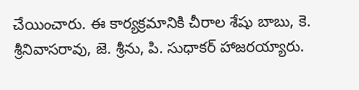చేయించారు. ఈ కార్యక్రమానికి చీరాల శేషు బాబు, కె. శ్రీనివాసరావు, జె. శ్రీను, పి. సుధాకర్ హాజరయ్యారు.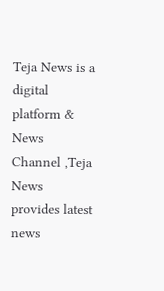Teja News is a digital platform & News Channel ,Teja News provides latest news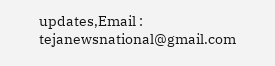updates,Email : tejanewsnational@gmail.com